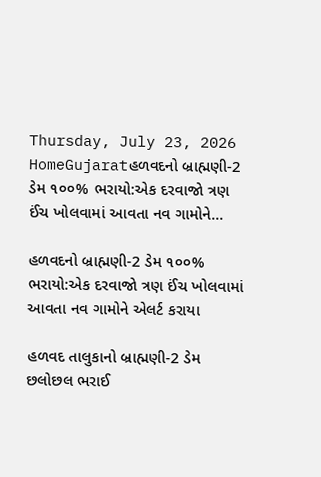Thursday, July 23, 2026
HomeGujaratહળવદનો બ્રાહ્મણી-2 ડેમ ૧૦૦% ભરાયો:એક દરવાજો ત્રણ ઈંચ ખોલવામાં આવતા નવ ગામોને...

હળવદનો બ્રાહ્મણી-2 ડેમ ૧૦૦% ભરાયો:એક દરવાજો ત્રણ ઈંચ ખોલવામાં આવતા નવ ગામોને એલર્ટ કરાયા

હળવદ તાલુકાનો બ્રાહ્મણી-2 ડેમ છલોછલ ભરાઈ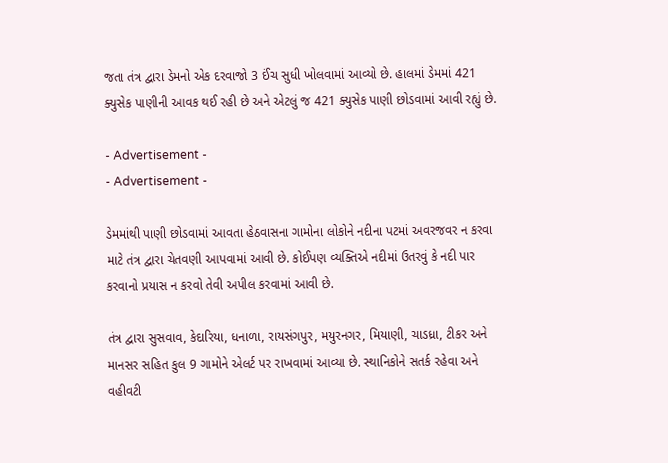જતા તંત્ર દ્વારા ડેમનો એક દરવાજો 3 ઈંચ સુધી ખોલવામાં આવ્યો છે. હાલમાં ડેમમાં 421 ક્યુસેક પાણીની આવક થઈ રહી છે અને એટલું જ 421 ક્યુસેક પાણી છોડવામાં આવી રહ્યું છે.

- Advertisement -
- Advertisement -

ડેમમાંથી પાણી છોડવામાં આવતા હેઠવાસના ગામોના લોકોને નદીના પટમાં અવરજવર ન કરવા માટે તંત્ર દ્વારા ચેતવણી આપવામાં આવી છે. કોઈપણ વ્યક્તિએ નદીમાં ઉતરવું કે નદી પાર કરવાનો પ્રયાસ ન કરવો તેવી અપીલ કરવામાં આવી છે.

તંત્ર દ્વારા સુસવાવ, કેદારિયા, ધનાળા, રાયસંગપુર, મયુરનગર, મિયાણી, ચાડધ્રા, ટીકર અને માનસર સહિત કુલ 9 ગામોને એલર્ટ પર રાખવામાં આવ્યા છે. સ્થાનિકોને સતર્ક રહેવા અને વહીવટી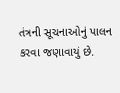તંત્રની સૂચનાઓનું પાલન કરવા જણાવાયું છે.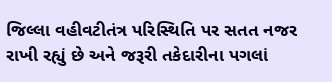જિલ્લા વહીવટીતંત્ર પરિસ્થિતિ પર સતત નજર રાખી રહ્યું છે અને જરૂરી તકેદારીના પગલાં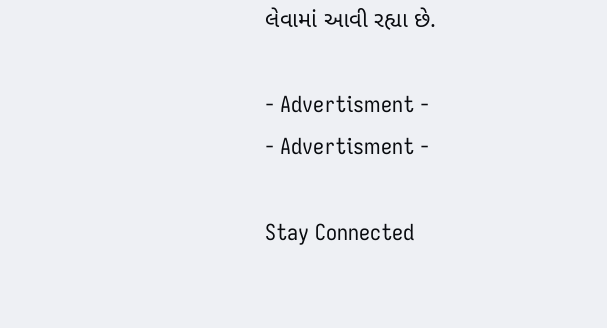લેવામાં આવી રહ્યા છે.

- Advertisment -
- Advertisment -

Stay Connected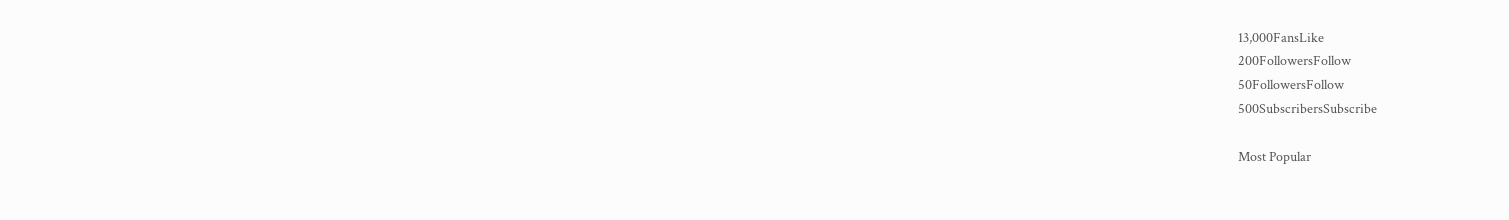13,000FansLike
200FollowersFollow
50FollowersFollow
500SubscribersSubscribe

Most Popular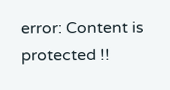error: Content is protected !!